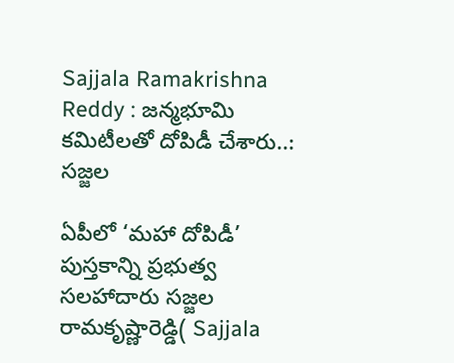Sajjala Ramakrishna Reddy : జన్మభూమి కమిటీలతో దోపిడీ చేశారు..: సజ్జల

ఏపీలో ‘మహా దోపిడీ’ పుస్తకాన్ని ప్రభుత్వ సలహాదారు సజ్జల రామకృష్ణారెడ్డి( Sajjala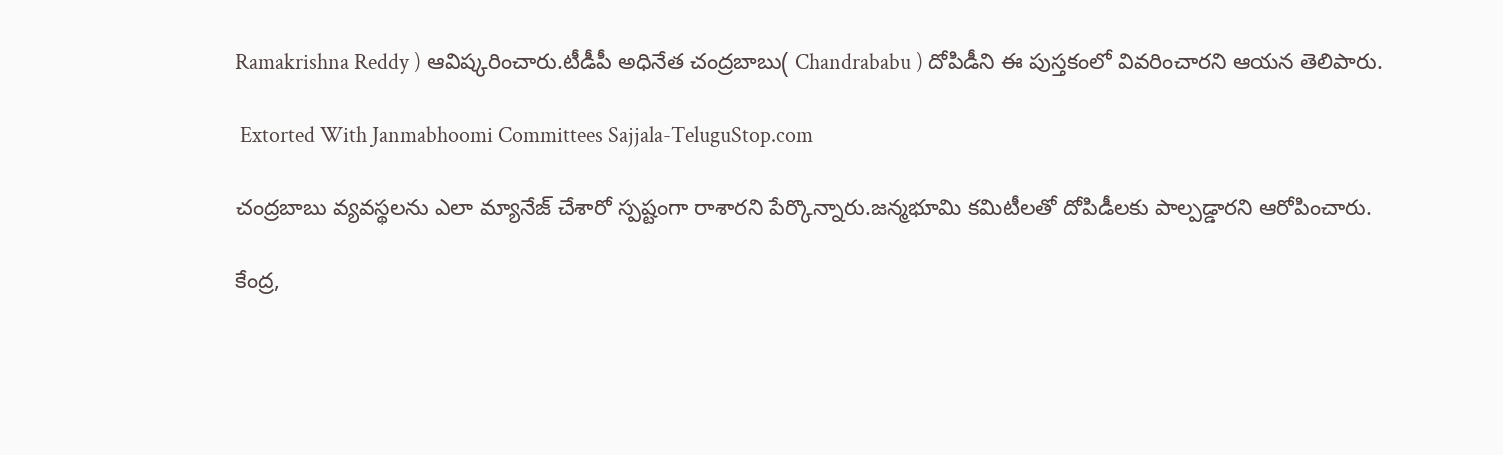Ramakrishna Reddy ) ఆవిష్కరించారు.టీడీపీ అధినేత చంద్రబాబు( Chandrababu ) దోపిడీని ఈ పుస్తకంలో వివరించారని ఆయన తెలిపారు.

 Extorted With Janmabhoomi Committees Sajjala-TeluguStop.com

చంద్రబాబు వ్యవస్థలను ఎలా మ్యానేజ్ చేశారో స్పష్టంగా రాశారని పేర్కొన్నారు.జన్మభూమి కమిటీలతో దోపిడీలకు పాల్పడ్డారని ఆరోపించారు.

కేంద్ర,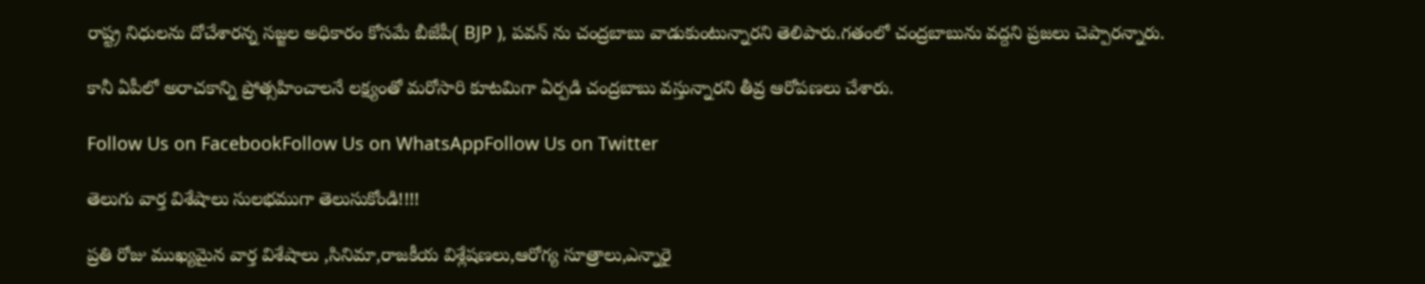రాష్ట్ర నిధులను దోచేశారన్న సజ్జల అధికారం కోసమే బీజేపీ( BJP ), పవన్ ను చంద్రబాబు వాడుకుంటున్నారని తెలిపారు.గతంలో చంద్రబాబును వద్దని ప్రజలు చెప్పారన్నారు.

కానీ ఏపీలో అరాచకాన్ని ప్రోత్సహించాలనే లక్ష్యంతో మరోసారి కూటమిగా ఏర్పడి చంద్రబాబు వస్తున్నారని తీవ్ర ఆరోపణలు చేశారు.

Follow Us on FacebookFollow Us on WhatsAppFollow Us on Twitter

తెలుగు వార్త విశేషాలు సులభముగా తెలుసుకోండి!!!!

ప్రతి రోజు ముఖ్యమైన వార్త విశేషాలు ,సినిమా,రాజకీయ విశ్లేషణలు,ఆరోగ్య సూత్రాలు,ఎన్నారై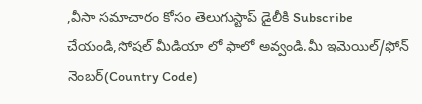,వీసా సమాచారం కోసం తెలుగుస్టాప్ డైలీకి Subscribe చేయండి,సోషల్ మీడియా లో ఫాలో అవ్వండి.మీ ఇమెయిల్/ఫోన్ నెంబర్(Country Code)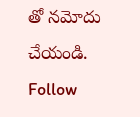తో నమోదు చేయండి.
Follow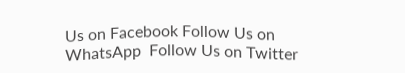Us on Facebook Follow Us on WhatsApp  Follow Us on Twitter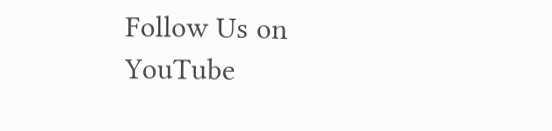Follow Us on YouTube